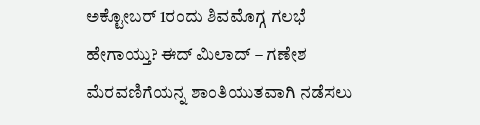ಅಕ್ಟೋಬರ್ 1ರಂದು ಶಿವಮೊಗ್ಗ ಗಲಭೆ ಹೇಗಾಯ್ತು? ಈದ್ ಮಿಲಾದ್ – ಗಣೇಶ ಮೆರವಣಿಗೆಯನ್ನ ಶಾಂತಿಯುತವಾಗಿ ನಡೆಸಲು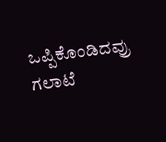ಒಪ್ಪಿಕೊಂಡಿದವ್ರು ಗಲಾಟೆ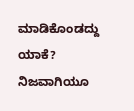ಮಾಡಿಕೊಂಡದ್ದು ಯಾಕೆ? ನಿಜವಾಗಿಯೂ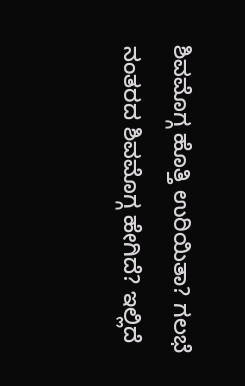ಶಿವಮೊಗ್ಗ ಹೊತ್ತಿ ಉರಿಯಿತಾ? ಗಲಭೆ ನಂತರದ ಶಿವಮೊಗ್ಗ ಹೇಗಿದೆ? ಇಲ್ಲಿದೆ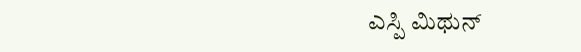ಎಸ್ಪಿ ಮಿಥುನ್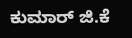ಕುಮಾರ್ ಜಿ.ಕೆ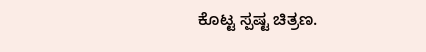ಕೊಟ್ಟ ಸ್ಪಷ್ಟ ಚಿತ್ರಣ.